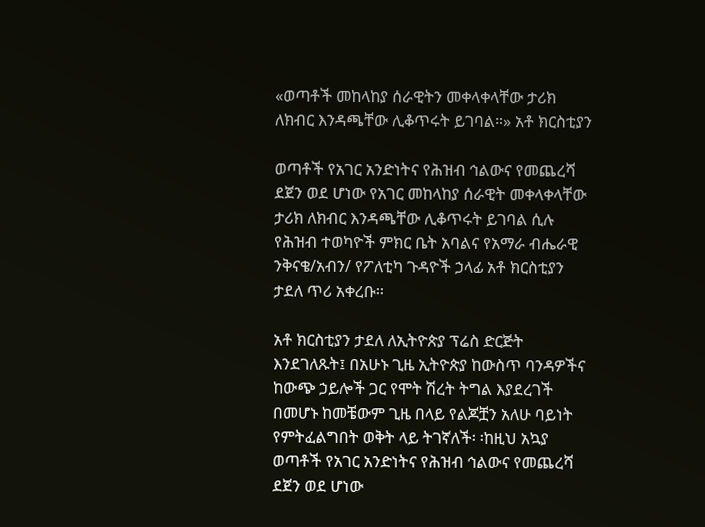«ወጣቶች መከላከያ ሰራዊትን መቀላቀላቸው ታሪክ ለክብር እንዳጫቸው ሊቆጥሩት ይገባል።» አቶ ክርስቲያን

ወጣቶች የአገር አንድነትና የሕዝብ ኅልውና የመጨረሻ ደጀን ወደ ሆነው የአገር መከላከያ ሰራዊት መቀላቀላቸው ታሪክ ለክብር እንዳጫቸው ሊቆጥሩት ይገባል ሲሉ የሕዝብ ተወካዮች ምክር ቤት አባልና የአማራ ብሔራዊ ንቅናቄ/አብን/ የፖለቲካ ጉዳዮች ኃላፊ አቶ ክርስቲያን ታደለ ጥሪ አቀረቡ፡፡

አቶ ክርስቲያን ታደለ ለኢትዮጵያ ፕሬስ ድርጅት እንደገለጹት፤ በአሁኑ ጊዜ ኢትዮጵያ ከውስጥ ባንዳዎችና ከውጭ ኃይሎች ጋር የሞት ሽረት ትግል እያደረገች በመሆኑ ከመቼውም ጊዜ በላይ የልጆቿን አለሁ ባይነት የምትፈልግበት ወቅት ላይ ትገኛለች፡ ፡ከዚህ አኳያ ወጣቶች የአገር አንድነትና የሕዝብ ኅልውና የመጨረሻ ደጀን ወደ ሆነው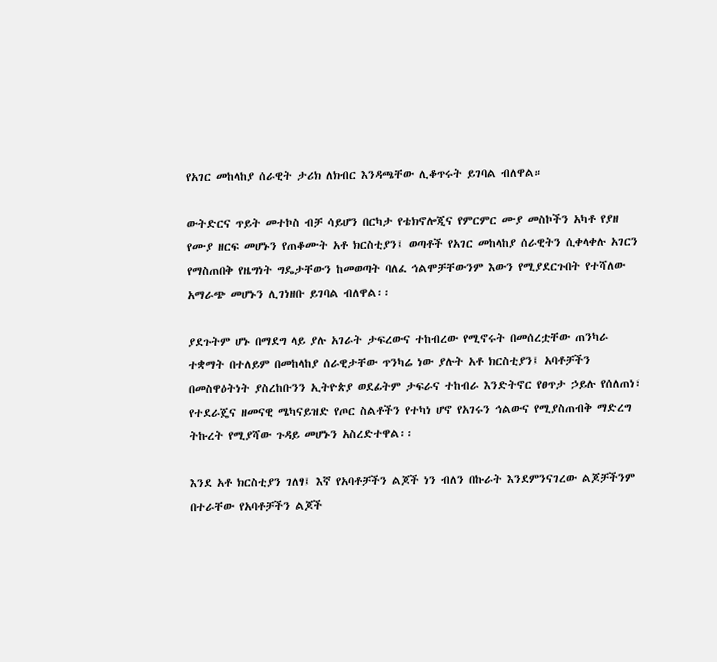የአገር መከላከያ ሰራዊት ታሪክ ለክብር እንዳጫቸው ሊቆጥሩት ይገባል ብለዋል።

ውትድርና ጥይት መተኮስ ብቻ ሳይሆን በርካታ የቴክኖሎጂና የምርምር ሙያ መስኮችን አካቶ የያዘ የሙያ ዘርፍ መሆኑን የጠቆሙት አቶ ክርስቲያን፤ ወጣቶች የአገር መከላከያ ሰራዊትን ሲቀላቀሉ አገርን የማስጠበቅ የዜግነት ግዴታቸውን ከመወጣት ባለፈ ኅልሞቻቸውንም እውን የሚያደርጉበት የተሻለው አማራጭ መሆኑን ሊገነዘቡ ይገባል ብለዋል፡፡

ያደጉትም ሆኑ በማደግ ላይ ያሉ አገራት ታፍረውና ተከብረው የሚኖሩት በመሰረቷቸው ጠንካራ ተቋማት በተለይም በመከላከያ ሰራዊታቸው ጥንካሬ ነው ያሉት አቶ ክርስቲያን፤ አባቶቻችን በመስዋዕትነት ያስረከቡንን ኢትዮጵያ ወደፊትም ታፍራና ተከብራ እንድትኖር የፀጥታ ኃይሉ የሰለጠነ፣ የተደራጄና ዘመናዊ ሜካናይዝድ የጦር ስልቶችን የተካነ ሆኖ የአገሩን ኅልውና የሚያስጠብቅ ማድረግ ትኩረት የሚያሻው ጉዳይ መሆኑን አስረድተዋል፡፡

እንደ አቶ ክርስቲያን ገለፃ፤ እኛ የአባቶቻችን ልጆች ነን ብለን በኩራት እንደምንናገረው ልጆቻችንም በተራቸው የአባቶቻችን ልጆች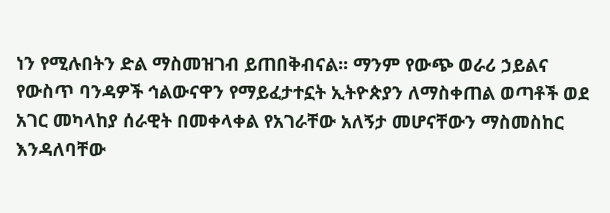ነን የሚሉበትን ድል ማስመዝገብ ይጠበቅብናል፡፡ ማንም የውጭ ወራሪ ኃይልና የውስጥ ባንዳዎች ኅልውናዋን የማይፈታተኗት ኢትዮጵያን ለማስቀጠል ወጣቶች ወደ አገር መካላከያ ሰራዊት በመቀላቀል የአገራቸው አለኝታ መሆናቸውን ማስመስከር እንዳለባቸው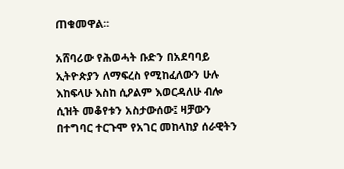ጠቁመዋል፡፡

አሸባሪው የሕወሓት ቡድን በአደባባይ ኢትዮጵያን ለማፍረስ የሚከፈለውን ሁሉ እከፍላሁ እስከ ሲዖልም እወርዳለሁ ብሎ ሲዝት መቆየቱን አስታውሰው፤ ዛቻውን በተግባር ተርጉሞ የአገር መከላከያ ሰራዊትን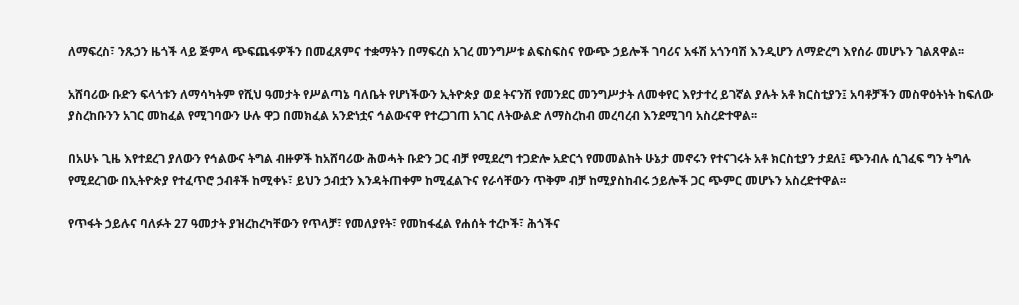ለማፍረስ፣ ንጹኃን ዜጎች ላይ ጅምላ ጭፍጨፋዎችን በመፈጸምና ተቋማትን በማፍረስ አገረ መንግሥቱ ልፍስፍስና የውጭ ኃይሎች ገባሪና አፋሽ አጎንባሽ እንዲሆን ለማድረግ እየሰራ መሆኑን ገልጸዋል፡፡

አሸባሪው ቡድን ፍላጎቱን ለማሳካትም የሺህ ዓመታት የሥልጣኔ ባለቤት የሆነችውን ኢትዮጵያ ወደ ትናንሽ የመንደር መንግሥታት ለመቀየር እየታተረ ይገኛል ያሉት አቶ ክርስቲያን፤ አባቶቻችን መስዋዕትነት ከፍለው ያስረከቡንን አገር መከፈል የሚገባውን ሁሉ ዋጋ በመክፈል አንድነቷና ኅልውናዋ የተረጋገጠ አገር ለትውልድ ለማስረከብ መረባረብ እንደሚገባ አስረድተዋል፡፡

በአሁኑ ጊዜ እየተደረገ ያለውን የኅልውና ትግል ብዙዎች ከአሸባሪው ሕወሓት ቡድን ጋር ብቻ የሚደረግ ተጋድሎ አድርጎ የመመልከት ሁኔታ መኖሩን የተናገሩት አቶ ክርስቲያን ታደለ፤ ጭንብሉ ሲገፈፍ ግን ትግሉ የሚደረገው በኢትዮጵያ የተፈጥሮ ኃብቶች ከሚቀኑ፣ ይህን ኃብቷን እንዳትጠቀም ከሚፈልጉና የራሳቸውን ጥቅም ብቻ ከሚያስከብሩ ኃይሎች ጋር ጭምር መሆኑን አስረድተዋል፡፡

የጥፋት ኃይሉና ባለፉት 27 ዓመታት ያዝረከረካቸውን የጥላቻ፣ የመለያየት፣ የመከፋፈል የሐሰት ተረኮች፣ ሕጎችና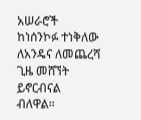አሠራሮች ከነሰንኮፉ ተነቅለው ለአንዴና ለመጨረሻ ጊዜ መሸኘት ይኖርብናል ብለዋል።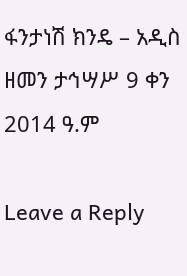ፋንታነሽ ክንዴ – አዲስ ዘመን ታኅሣሥ 9 ቀን 2014 ዓ.ም

Leave a Reply